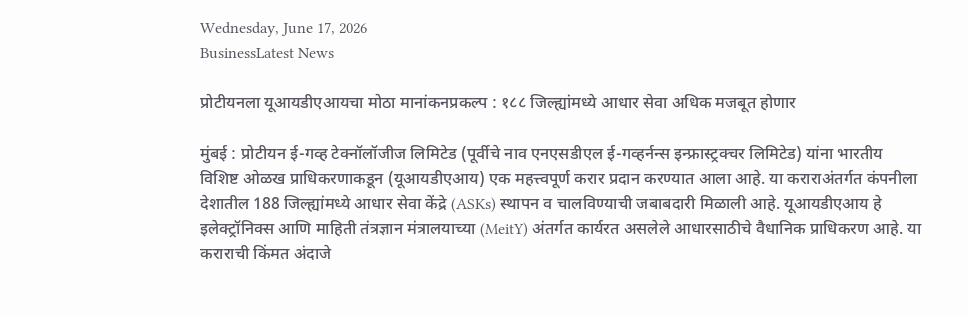Wednesday, June 17, 2026
BusinessLatest News

प्रोटीयनला यूआयडीएआयचा मोठा मानांकनप्रकल्प : १८८ जिल्ह्यांमध्ये आधार सेवा अधिक मजबूत होणार

मुंबई : प्रोटीयन ई-गव्ह टेक्नॉलॉजीज लिमिटेड (पूर्वीचे नाव एनएसडीएल ई-गव्हर्नन्स इन्फ्रास्ट्रक्चर लिमिटेड) यांना भारतीय विशिष्ट ओळख प्राधिकरणाकडून (यूआयडीएआय) एक महत्त्वपूर्ण करार प्रदान करण्यात आला आहे. या कराराअंतर्गत कंपनीला देशातील 188 जिल्ह्यांमध्ये आधार सेवा केंद्रे (ASKs) स्थापन व चालविण्याची जबाबदारी मिळाली आहे. यूआयडीएआय हे इलेक्ट्रॉनिक्स आणि माहिती तंत्रज्ञान मंत्रालयाच्या (MeitY) अंतर्गत कार्यरत असलेले आधारसाठीचे वैधानिक प्राधिकरण आहे. या कराराची किंमत अंदाजे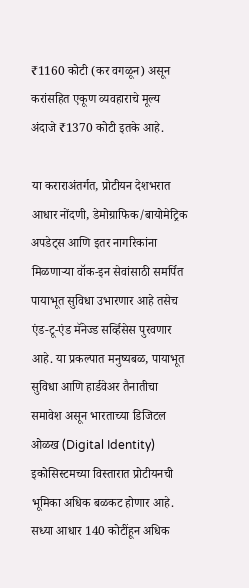₹1160 कोटी (कर वगळून) असून करांसहित एकूण व्यवहाराचे मूल्य अंदाजे ₹1370 कोटी इतके आहे.

या कराराअंतर्गत, प्रोटीयन देशभरात आधार नोंदणी, डेमोग्राफिक/बायोमेट्रिक अपडेट्स आणि इतर नागरिकांना मिळणाऱ्या वॉक-इन सेवांसाठी समर्पित पायाभूत सुविधा उभारणार आहे तसेच एंड-टू-एंड मॅनेज्ड सर्व्हिसेस पुरवणार आहे. या प्रकल्पात मनुष्यबळ, पायाभूत सुविधा आणि हार्डवेअर तैनातीचा समावेश असून भारताच्या डिजिटल ओळख (Digital Identity) इकोसिस्टमच्या विस्तारात प्रोटीयनची भूमिका अधिक बळकट होणार आहे. सध्या आधार 140 कोटींहून अधिक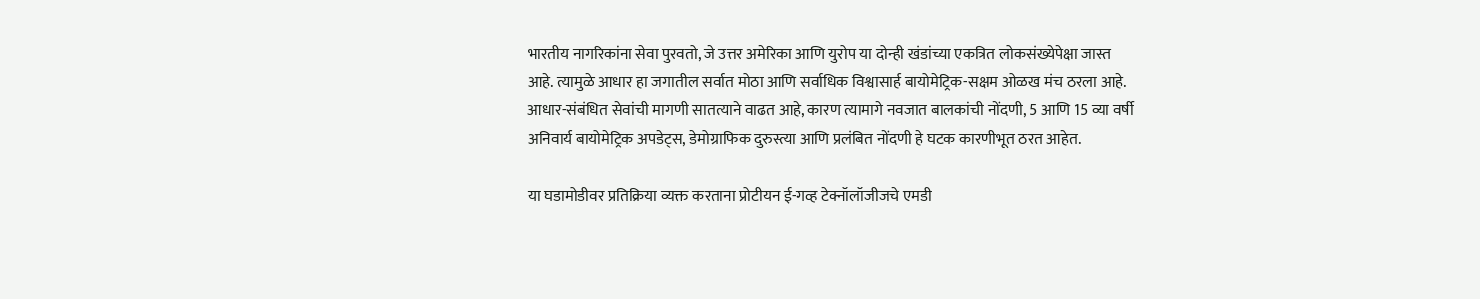भारतीय नागरिकांना सेवा पुरवतो, जे उत्तर अमेरिका आणि युरोप या दोन्ही खंडांच्या एकत्रित लोकसंख्येपेक्षा जास्त आहे. त्यामुळे आधार हा जगातील सर्वात मोठा आणि सर्वाधिक विश्वासार्ह बायोमेट्रिक-सक्षम ओळख मंच ठरला आहे. आधार-संबंधित सेवांची मागणी सातत्याने वाढत आहे, कारण त्यामागे नवजात बालकांची नोंदणी, 5 आणि 15 व्या वर्षी अनिवार्य बायोमेट्रिक अपडेट्स, डेमोग्राफिक दुरुस्त्या आणि प्रलंबित नोंदणी हे घटक कारणीभूत ठरत आहेत.

या घडामोडीवर प्रतिक्रिया व्यक्त करताना प्रोटीयन ई-गव्ह टेक्नॉलॉजीजचे एमडी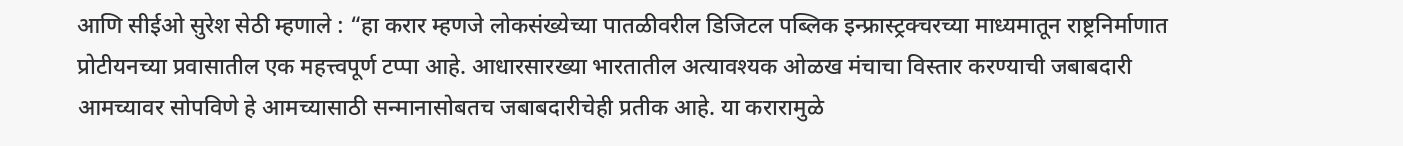आणि सीईओ सुरेश सेठी म्हणाले : “हा करार म्हणजे लोकसंख्येच्या पातळीवरील डिजिटल पब्लिक इन्फ्रास्ट्रक्चरच्या माध्यमातून राष्ट्रनिर्माणात प्रोटीयनच्या प्रवासातील एक महत्त्वपूर्ण टप्पा आहे. आधारसारख्या भारतातील अत्यावश्यक ओळख मंचाचा विस्तार करण्याची जबाबदारी आमच्यावर सोपविणे हे आमच्यासाठी सन्मानासोबतच जबाबदारीचेही प्रतीक आहे. या करारामुळे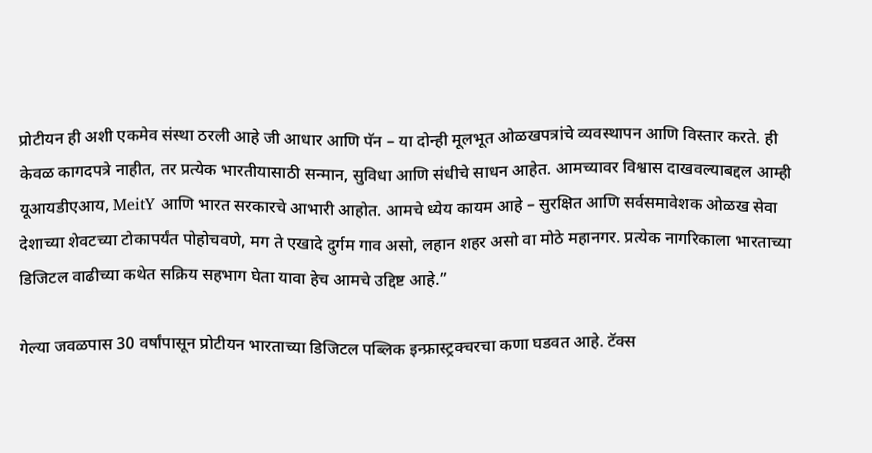प्रोटीयन ही अशी एकमेव संस्था ठरली आहे जी आधार आणि पॅन – या दोन्ही मूलभूत ओळखपत्रांचे व्यवस्थापन आणि विस्तार करते. ही केवळ कागदपत्रे नाहीत, तर प्रत्येक भारतीयासाठी सन्मान, सुविधा आणि संधीचे साधन आहेत. आमच्यावर विश्वास दाखवल्याबद्दल आम्ही यूआयडीएआय, MeitY आणि भारत सरकारचे आभारी आहोत. आमचे ध्येय कायम आहे – सुरक्षित आणि सर्वसमावेशक ओळख सेवा देशाच्या शेवटच्या टोकापर्यंत पोहोचवणे, मग ते एखादे दुर्गम गाव असो, लहान शहर असो वा मोठे महानगर. प्रत्येक नागरिकाला भारताच्या डिजिटल वाढीच्या कथेत सक्रिय सहभाग घेता यावा हेच आमचे उद्दिष्ट आहे.”

गेल्या जवळपास 30 वर्षांपासून प्रोटीयन भारताच्या डिजिटल पब्लिक इन्फ्रास्ट्रक्चरचा कणा घडवत आहे. टॅक्स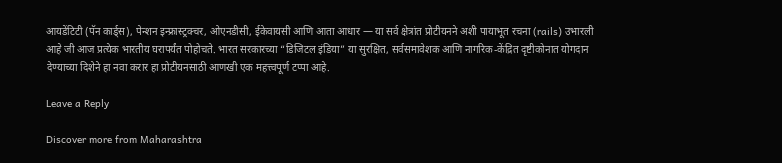आयडेंटिटी (पॅन कार्ड्स), पेन्शन इन्फ्रास्ट्रक्चर, ओएनडीसी, ईकेवायसी आणि आता आधार — या सर्व क्षेत्रांत प्रोटीयनने अशी पायाभूत रचना (rails) उभारली आहे जी आज प्रत्येक भारतीय घरापर्यंत पोहोचते. भारत सरकारच्या “डिजिटल इंडिया” या सुरक्षित, सर्वसमावेशक आणि नागरिक-केंद्रित दृष्टीकोनात योगदान देण्याच्या दिशेने हा नवा करार हा प्रोटीयनसाठी आणखी एक महत्त्वपूर्ण टप्पा आहे.

Leave a Reply

Discover more from Maharashtra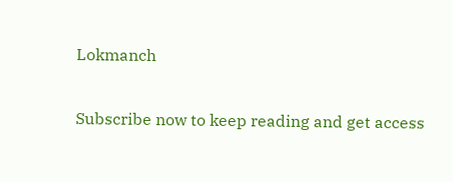Lokmanch

Subscribe now to keep reading and get access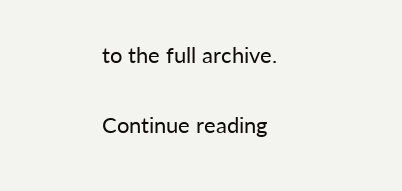to the full archive.

Continue reading